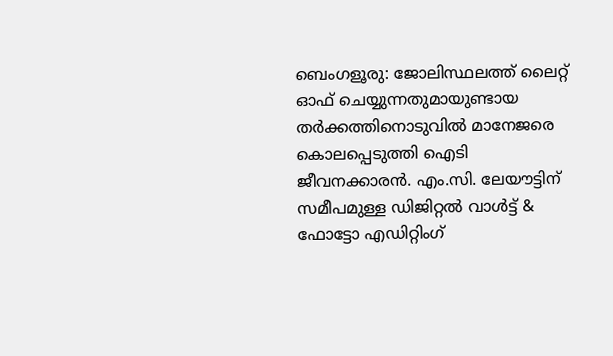ബെംഗളൂരു: ജോലിസ്ഥലത്ത് ലൈറ്റ് ഓഫ് ചെയ്യുന്നതുമായുണ്ടായ തർക്കത്തിനൊടുവിൽ മാനേജരെ കൊലപ്പെടുത്തി ഐടി ജീവനക്കാരൻ. എം.സി. ലേയൗട്ടിന് സമീപമുള്ള ഡിജിറ്റൽ വാൾട്ട് & ഫോട്ടോ എഡിറ്റിംഗ്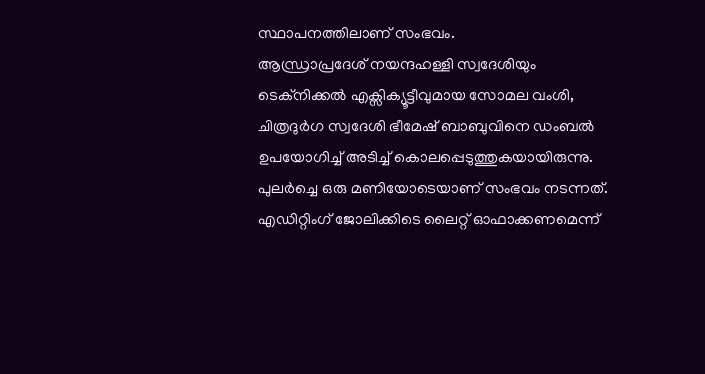സ്ഥാപനത്തിലാണ് സംഭവം.
ആന്ധ്രാപ്രദേശ് നയന്ദഹള്ളി സ്വദേശിയും ടെക്നിക്കൽ എക്സിക്യൂട്ടീവുമായ സോമല വംശി, ചിത്രദുർഗ സ്വദേശി ഭീമേഷ് ബാബുവിനെ ഡംബൽ ഉപയോഗിച്ച് അടിച്ച് കൊലപ്പെടുത്തുകയായിരുന്നു.
പുലർച്ചെ ഒരു മണിയോടെയാണ് സംഭവം നടന്നത്. എഡിറ്റിംഗ് ജോലിക്കിടെ ലൈറ്റ് ഓഫാക്കണമെന്ന്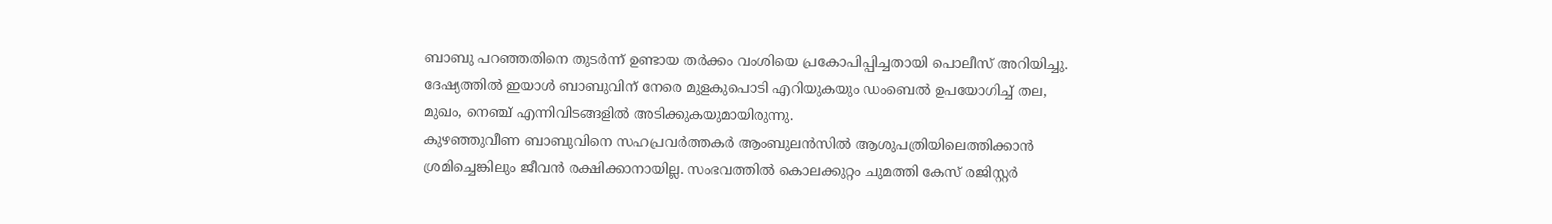ബാബു പറഞ്ഞതിനെ തുടർന്ന് ഉണ്ടായ തർക്കം വംശിയെ പ്രകോപിപ്പിച്ചതായി പൊലീസ് അറിയിച്ചു. ദേഷ്യത്തിൽ ഇയാൾ ബാബുവിന് നേരെ മുളകുപൊടി എറിയുകയും ഡംബെൽ ഉപയോഗിച്ച് തല, മുഖം, നെഞ്ച് എന്നിവിടങ്ങളിൽ അടിക്കുകയുമായിരുന്നു.
കുഴഞ്ഞുവീണ ബാബുവിനെ സഹപ്രവർത്തകർ ആംബുലൻസിൽ ആശുപത്രിയിലെത്തിക്കാൻ ശ്രമിച്ചെങ്കിലും ജീവൻ രക്ഷിക്കാനായില്ല. സംഭവത്തിൽ കൊലക്കുറ്റം ചുമത്തി കേസ് രജിസ്റ്റർ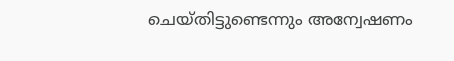ചെയ്തിട്ടുണ്ടെന്നും അന്വേഷണം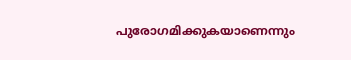പുരോഗമിക്കുകയാണെന്നും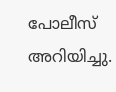പോലീസ് അറിയിച്ചു.